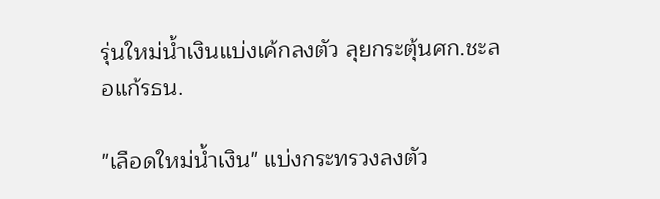รุ่นใหม่น้ำเงินแบ่งเค้กลงตัว ลุยกระตุ้นศก.ชะลอแก้รธน.

"เลือดใหม่น้ำเงิน" แบ่งกระทรวงลงตัว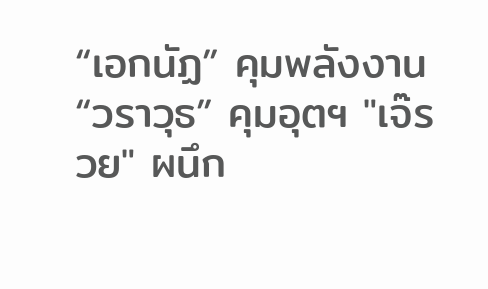“เอกนัฏ” คุมพลังงาน “วราวุธ” คุมอุตฯ "เจ๊รวย" ผนึก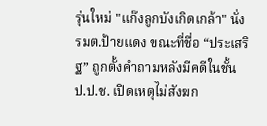รุ่นใหม่ "แก๊งลูกบังเกิดเกล้า" นั่ง รมต.ป้ายแดง ขณะที่ชื่อ “ประเสริฐ” ถูกตั้งคำถามหลังมีคดีในชั้น ป.ป.ช. เปิดเหตุไม่สังฆก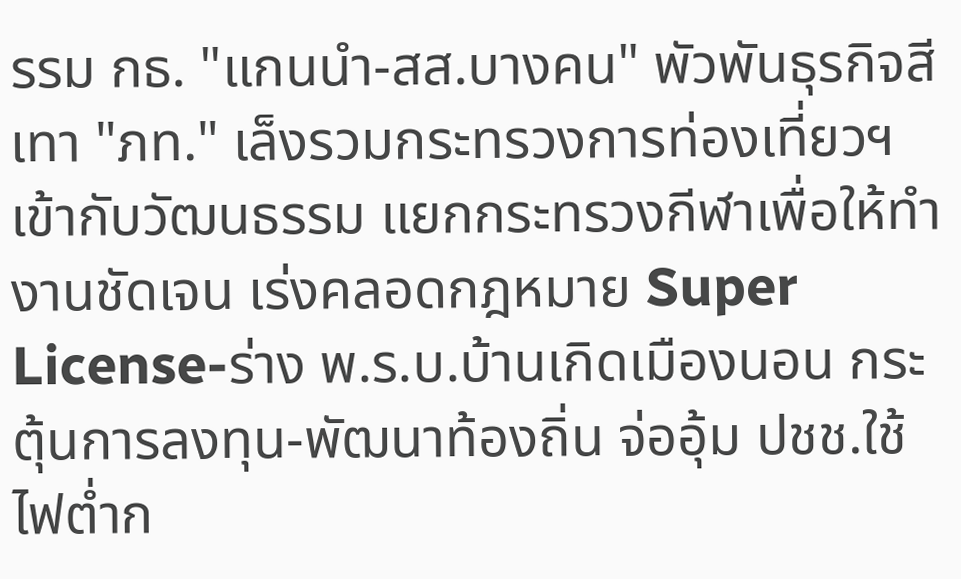รรม กธ. "แกนนำ-สส.บางคน" พัวพันธุรกิจสีเทา "ภท." เล็งรวมกระทรวงการท่องเที่ยวฯ เข้ากับวัฒนธรรม แยกกระทรวงกีฬาเพื่อให้ทำงานชัดเจน เร่งคลอดกฎหมาย Super License-ร่าง พ.ร.บ.บ้านเกิดเมืองนอน กระตุ้นการลงทุน-พัฒนาท้องถิ่น จ่ออุ้ม ปชช.ใช้ไฟต่ำก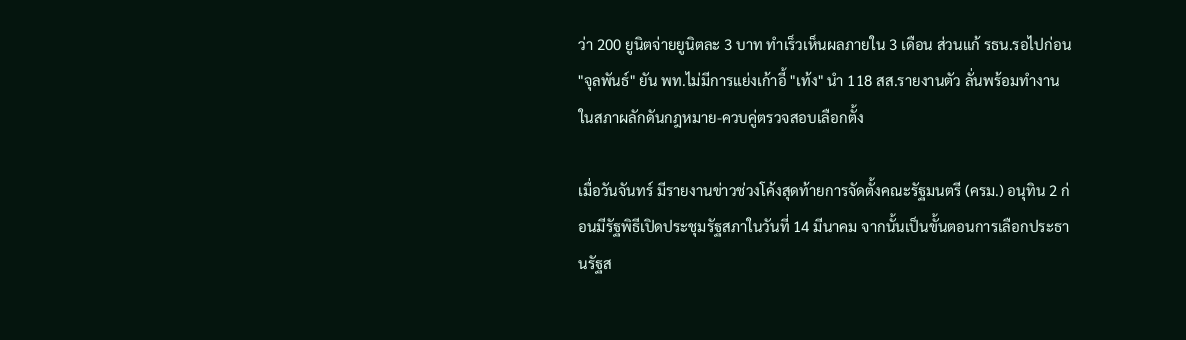ว่า 200 ยูนิตจ่ายยูนิตละ 3 บาท ทำเร็วเห็นผลภายใน 3 เดือน ส่วนแก้ รธน.รอไปก่อน "จุลพันธ์" ยัน พท.ไม่มีการแย่งเก้าอี้ "เท้ง" นำ 118 สส.รายงานตัว ลั่นพร้อมทำงานในสภาผลักดันกฎหมาย-ควบคู่ตรวจสอบเลือกตั้ง

เมื่อวันจันทร์ มีรายงานข่าวช่วงโค้งสุดท้ายการจัดตั้งคณะรัฐมนตรี (ครม.) อนุทิน 2 ก่อนมีรัฐพิธีเปิดประชุมรัฐสภาในวันที่ 14 มีนาคม จากนั้นเป็นขั้นตอนการเลือกประธานรัฐส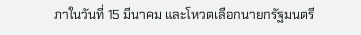ภาในวันที่ 15 มีนาคม และโหวตเลือกนายกรัฐมนตรี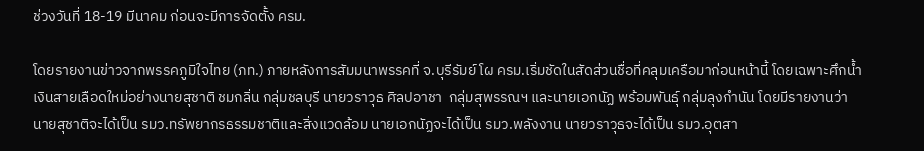ช่วงวันที่ 18-19 มีนาคม ก่อนจะมีการจัดตั้ง ครม.

โดยรายงานข่าวจากพรรคภูมิใจไทย (ภท.) ภายหลังการสัมมนาพรรคที่ จ.บุรีรัมย์ โผ ครม.เริ่มชัดในสัดส่วนชื่อที่คลุมเครือมาก่อนหน้านี้ โดยเฉพาะศึกน้ำเงินสายเลือดใหม่อย่างนายสุชาติ ชมกลิ่น กลุ่มชลบุรี นายวราวุธ ศิลปอาชา  กลุ่มสุพรรณฯ และนายเอกนัฏ พร้อมพันธุ์ กลุ่มลุงกำนัน โดยมีรายงานว่า นายสุชาติจะได้เป็น รมว.ทรัพยากรธรรมชาติและสิ่งแวดล้อม นายเอกนัฏจะได้เป็น รมว.พลังงาน นายวราวุธจะได้เป็น รมว.อุตสา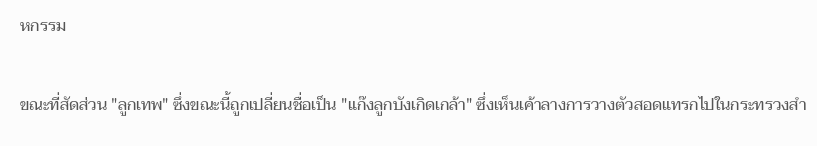หกรรม

ขณะที่สัดส่วน "ลูกเทพ" ซึ่งขณะนี้ถูกเปลี่ยนชื่อเป็น "แก๊งลูกบังเกิดเกล้า" ซึ่งเห็นเค้าลางการวางตัวสอดแทรกไปในกระทรวงสำ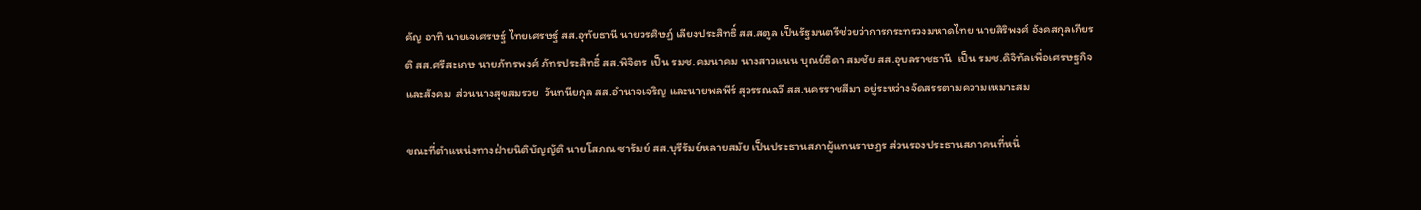คัญ อาทิ นายเจเศรษฐ์ ไทยเศรษฐ์ สส.อุทัยธานี นายวรศิษฏ์ เลียงประสิทธิ์ สส.สตูล เป็นรัฐมนตรีช่วยว่าการกระทรวงมหาดไทย นายสิริพงศ์ อังคสกุลเกียรติ สส.ศรีสะเกษ นายภัทรพงศ์ ภัทรประสิทธิ์ สส.พิจิตร เป็น รมช.คมนาคม นางสาวแนน บุณย์ธิดา สมชัย สส.อุบลราชธานี  เป็น รมช.ดิจิทัลเพื่อเศรษฐกิจและสังคม  ส่วนนางสุขสมรวย  วันทนียกุล สส.อำนาจเจริญ และนายพลพีร์ สุวรรณฉวี สส.นครราชสีมา อยู่ระหว่างจัดสรรตามความเหมาะสม

ขณะที่ตำแหน่งทางฝ่ายนิติบัญญัติ นายโสภณ ซารัมย์ สส.บุรีรัมย์หลายสมัย เป็นประธานสภาผู้แทนราษฎร ส่วนรองประธานสภาคนที่หนึ่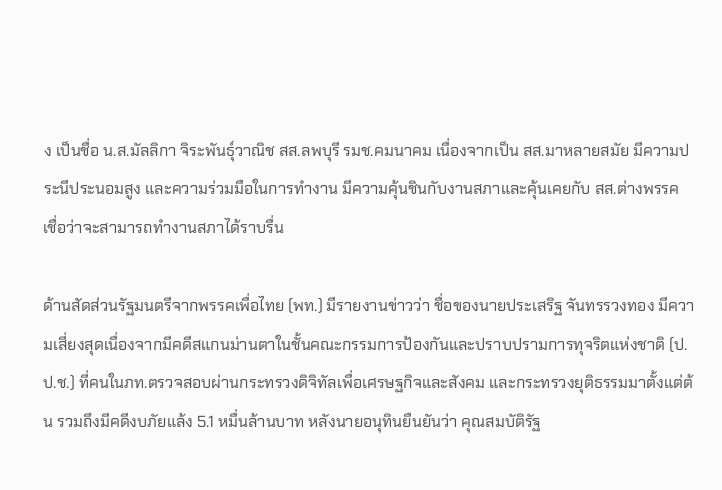ง เป็นชื่อ น.ส.มัลลิกา จิระพันธุ์วาณิช สส.ลพบุรี รมช.คมนาคม เนื่องจากเป็น สส.มาหลายสมัย มีความประนีประนอมสูง และความร่วมมือในการทำงาน มีความคุ้นชินกับงานสภาและคุ้นเคยกับ สส.ต่างพรรค  เชื่อว่าจะสามารถทำงานสภาได้ราบรื่น

ด้านสัดส่วนรัฐมนตรีจากพรรคเพื่อไทย (พท.) มีรายงานข่าวว่า ชื่อของนายประเสริฐ จันทรรวงทอง มีความเสี่ยงสุดเนื่องจากมีคดีสแกนม่านตาในชั้นคณะกรรมการป้องกันและปราบปรามการทุจริตแห่งชาติ (ป.ป.ช.) ที่คนในภท.ตรวจสอบผ่านกระทรวงดิจิทัลเพื่อเศรษฐกิจและสังคม และกระทรวงยุติธรรมมาตั้งแต่ต้น รวมถึงมีคดีงบภัยแล้ง 5.1 หมื่นล้านบาท หลังนายอนุทินยืนยันว่า คุณสมบัติรัฐ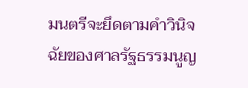มนตรีจะยึดตามคำวินิจฉัยของศาลรัฐธรรมนูญ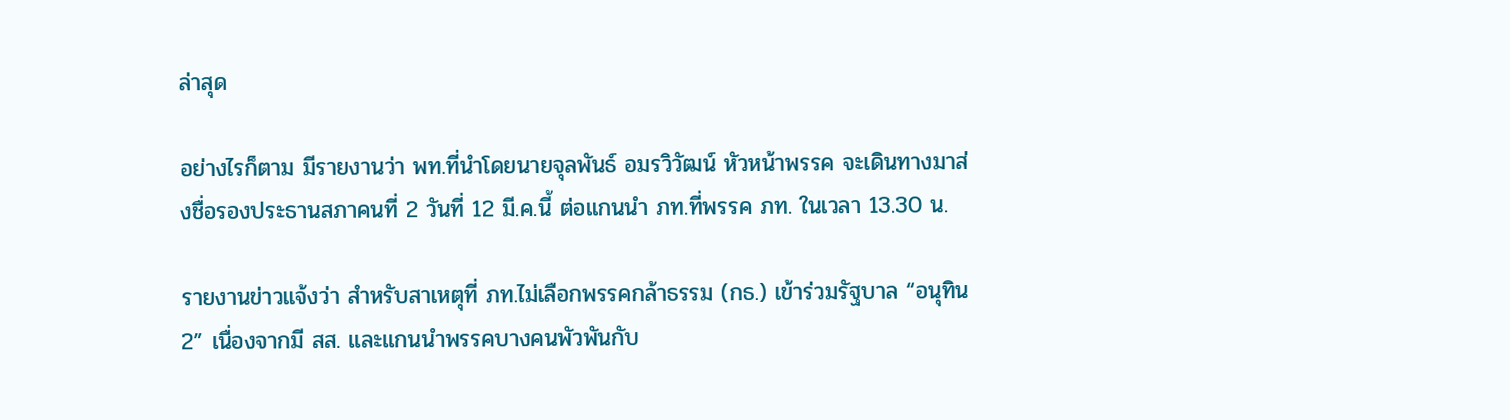ล่าสุด

อย่างไรก็ตาม มีรายงานว่า พท.ที่นำโดยนายจุลพันธ์ อมรวิวัฒน์ หัวหน้าพรรค จะเดินทางมาส่งชื่อรองประธานสภาคนที่ 2 วันที่ 12 มี.ค.นี้ ต่อแกนนำ ภท.ที่พรรค ภท. ในเวลา 13.30 น.

รายงานข่าวแจ้งว่า สำหรับสาเหตุที่ ภท.ไม่เลือกพรรคกล้าธรรม (กธ.) เข้าร่วมรัฐบาล “อนุทิน 2” เนื่องจากมี สส. และแกนนำพรรคบางคนพัวพันกับ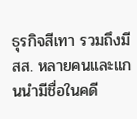ธุรกิจสีเทา รวมถึงมี สส. หลายคนและแกนนำมีชื่อในคดี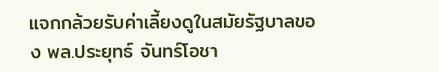แจกกล้วยรับค่าเลี้ยงดูในสมัยรัฐบาลของ พล.ประยุทธ์ จันทร์โอชา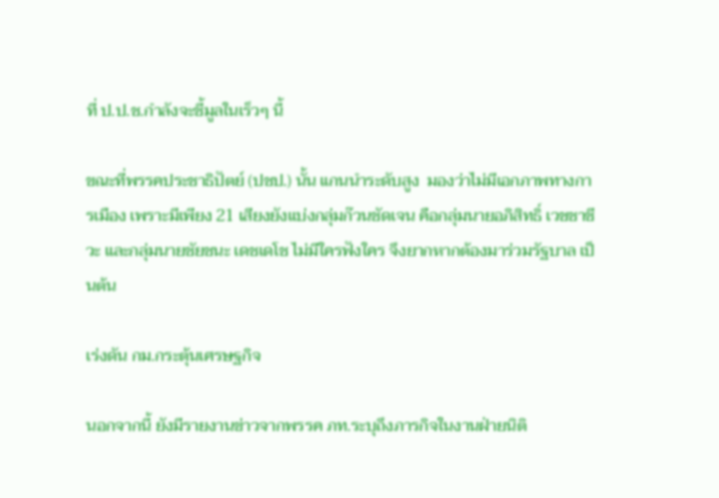ที่ ป.ป.ช.กำลังจะชี้มูลในเร็วๆ นี้

ขณะที่พรรคประชาธิปัตย์ (ปชป.) นั้น แกนนำระดับสูง  มองว่าไม่มีเอกภาพทางการเมือง เพราะมีเพียง 21 เสียงยังแบ่งกลุ่มก๊วนชัดเจน คือกลุ่มนายอภิสิทธิ์ เวชชาชีวะ และกลุ่มนายชัยชนะ เดชเดโช ไม่มีใครฟังใคร จึงยากหากต้องมาร่วมรัฐบาล เป็นต้น

เร่งดัน กม.กระตุ้นเศรษฐกิจ

นอกจากนี้ ยังมีรายงานข่าวจากพรรค ภท.ระบุถึงภารกิจในงานฝ่ายนิติ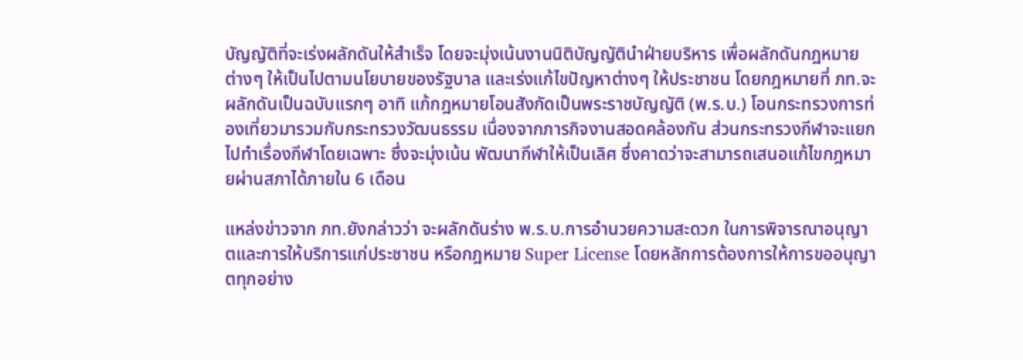บัญญัติที่จะเร่งผลักดันให้สำเร็จ โดยจะมุ่งเน้นงานนิติบัญญัตินำฝ่ายบริหาร เพื่อผลักดันกฎหมายต่างๆ ให้เป็นไปตามนโยบายของรัฐบาล และเร่งแก้ไขปัญหาต่างๆ ให้ประชาชน โดยกฎหมายที่ ภท.จะผลักดันเป็นฉบับแรกๆ อาทิ แก้กฎหมายโอนสังกัดเป็นพระราชบัญญัติ (พ.ร.บ.) โอนกระทรวงการท่องเที่ยวมารวมกับกระทรวงวัฒนธรรม เนื่องจากภารกิจงานสอดคล้องกัน ส่วนกระทรวงกีฬาจะแยกไปทำเรื่องกีฬาโดยเฉพาะ ซึ่งจะมุ่งเน้น พัฒนากีฬาให้เป็นเลิศ ซึ่งคาดว่าจะสามารถเสนอแก้ไขกฎหมายผ่านสภาได้ภายใน 6 เดือน

แหล่งข่าวจาก ภท.ยังกล่าวว่า จะผลักดันร่าง พ.ร.บ.การอำนวยความสะดวก ในการพิจารณาอนุญาตและการให้บริการแก่ประชาชน หรือกฎหมาย Super License โดยหลักการต้องการให้การขออนุญาตทุกอย่าง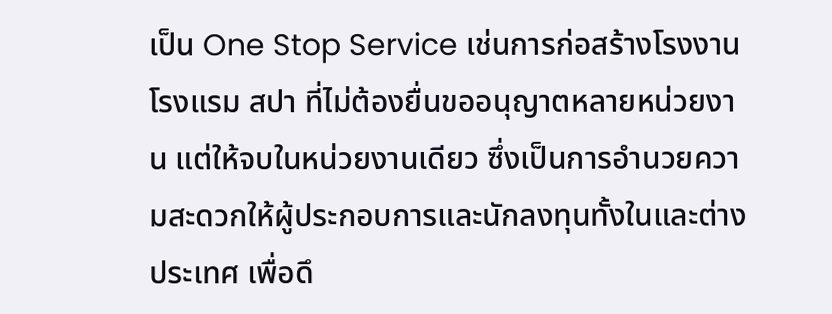เป็น One Stop Service เช่นการก่อสร้างโรงงาน โรงแรม สปา ที่ไม่ต้องยื่นขออนุญาตหลายหน่วยงาน แต่ให้จบในหน่วยงานเดียว ซึ่งเป็นการอำนวยความสะดวกให้ผู้ประกอบการและนักลงทุนทั้งในและต่างประเทศ เพื่อดึ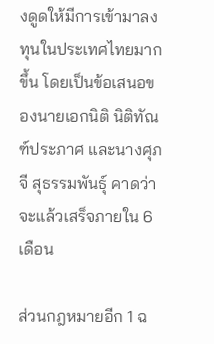งดูดให้มีการเข้ามาลงทุนในประเทศไทยมากขึ้น โดยเป็นข้อเสนอของนายเอกนิติ นิติทัณฑ์ประภาศ และนางศุภจี สุธรรมพันธุ์ คาดว่าจะแล้วเสร็จภายใน 6 เดือน

ส่วนกฎหมายอีก 1 ฉ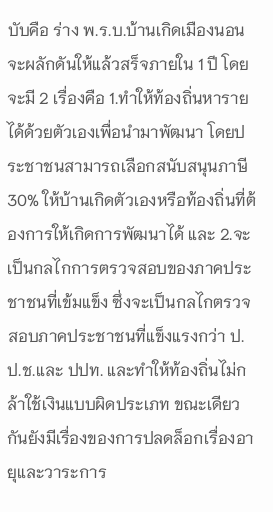บับคือ ร่าง พ.ร.บ.บ้านเกิดเมืองนอน จะผลักดันให้แล้วสร็จภายใน 1 ปี โดยจะมี 2 เรื่องคือ 1.ทำให้ท้องถิ่นหารายได้ด้วยตัวเองเพื่อนำมาพัฒนา โดยประชาชนสามารถเลือกสนับสนุนภาษี 30% ให้บ้านเกิดตัวเองหรือท้องถิ่นที่ต้องการให้เกิดการพัฒนาได้ และ 2.จะเป็นกลไกการตรวจสอบของภาคประชาชนที่เข้มแข็ง ซึ่งจะเป็นกลไกตรวจสอบภาคประชาชนที่แข็งแรงกว่า ป.ป.ช.และ ปปท. และทำให้ท้องถิ่นไม่กล้าใช้เงินแบบผิดประเภท ขณะเดียวกันยังมีเรื่องของการปลดล็อกเรื่องอายุและวาระการ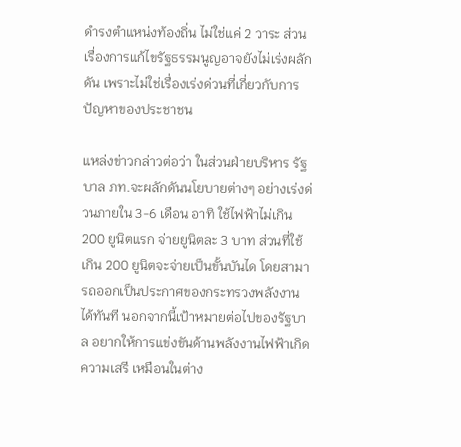ดำรงตำแหน่งท้องถิ่น ไม่ใช่แค่ 2 วาระ ส่วนเรื่องการแก้ไขรัฐธรรมนูญอาจยังไม่เร่งผลักดัน เพราะไม่ใช่เรื่องเร่งด่วนที่เกี่ยวกับการปัญหาของประชาชน

แหล่งข่าวกล่าวต่อว่า ในส่วนฝ่ายบริหาร รัฐบาล ภท.จะผลักดันนโยบายต่างๆ อย่างเร่งด่วนภายใน 3-6 เดือน อาทิ ใช้ไฟฟ้าไม่เกิน 200 ยูนิตแรก จ่ายยูนิตละ 3 บาท ส่วนที่ใช้เกิน 200 ยูนิตจะจ่ายเป็นขั้นบันได โดยสามารถออกเป็นประกาศของกระทรวงพลังงานได้ทันที นอกจากนี้เป้าหมายต่อไปของรัฐบาล อยากให้การแข่งขันด้านพลังงานไฟฟ้าเกิดความเสรี เหมือนในต่าง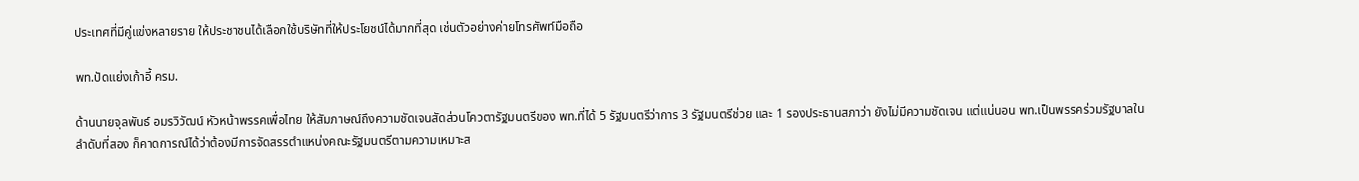ประเทศที่มีคู่แข่งหลายราย ให้ประชาชนได้เลือกใช้บริษัทที่ให้ประโยชน์ได้มากที่สุด เช่นตัวอย่างค่ายโทรศัพท์มือถือ

พท.ปัดแย่งเก้าอี้ ครม.

ด้านนายจุลพันธ์ อมรวิวัฒน์ หัวหน้าพรรคเพื่อไทย ให้สัมภาษณ์ถึงความชัดเจนสัดส่วนโควตารัฐมนตรีของ พท.ที่ได้ 5 รัฐมนตรีว่าการ 3 รัฐมนตรีช่วย และ 1 รองประธานสภาว่า ยังไม่มีความชัดเจน แต่แน่นอน พท.เป็นพรรคร่วมรัฐบาลในลำดับที่สอง ก็คาดการณ์ได้ว่าต้องมีการจัดสรรตำแหน่งคณะรัฐมนตรีตามความเหมาะส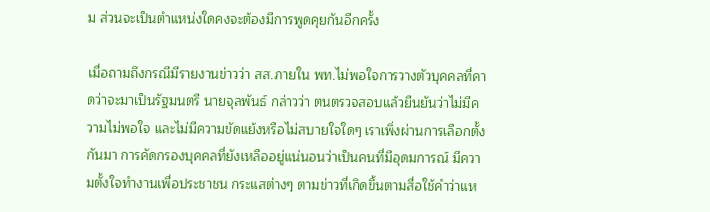ม ส่วนจะเป็นตำแหน่งใดคงจะต้องมีการพูดคุยกันอีกครั้ง

เมื่อถามถึงกรณีมีรายงานข่าวว่า สส.ภายใน พท.ไม่พอใจการวางตัวบุคคลที่คาดว่าจะมาเป็นรัฐมนตรี นายจุลพันธ์ กล่าวว่า ตนตรวจสอบแล้วยืนยันว่าไม่มีความไม่พอใจ และไม่มีความขัดแย้งหรือไม่สบายใจใดๆ เราเพิ่งผ่านการเลือกตั้งกันมา การคัดกรองบุคคลที่ยังเหลืออยู่แน่นอนว่าเป็นคนที่มีอุดมการณ์ มีความตั้งใจทำงานเพื่อประชาชน กระแสต่างๆ ตามข่าวที่เกิดขึ้นตามสื่อใช้คำว่าแห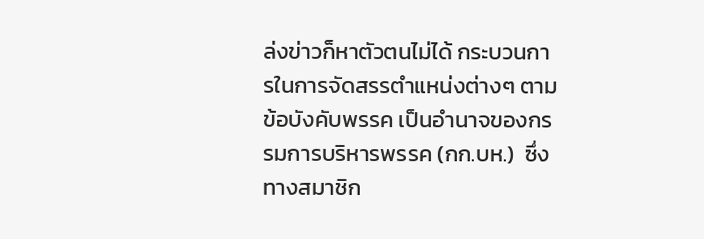ล่งข่าวก็หาตัวตนไม่ได้ กระบวนการในการจัดสรรตำแหน่งต่างๆ ตามข้อบังคับพรรค เป็นอำนาจของกรรมการบริหารพรรค (กก.บห.)  ซึ่งทางสมาชิก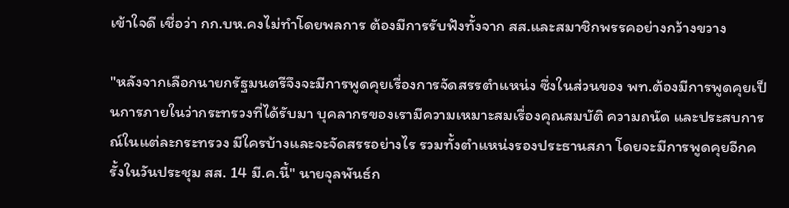เข้าใจดี เชื่อว่า กก.บห.คงไม่ทำโดยพลการ ต้องมีการรับฟังทั้งจาก สส.และสมาชิกพรรคอย่างกว้างขวาง

"หลังจากเลือกนายกรัฐมนตรีจึงจะมีการพูดคุยเรื่องการจัดสรรตำแหน่ง ซึ่งในส่วนของ พท.ต้องมีการพูดคุยเป็นการภายในว่ากระทรวงที่ได้รับมา บุคลากรของเรามีความเหมาะสมเรื่องคุณสมบัติ ความถนัด และประสบการณ์ในแต่ละกระทรวง มีใครบ้างและจะจัดสรรอย่างไร รวมทั้งตำแหน่งรองประธานสภา โดยจะมีการพูดคุยอีกครั้งในวันประชุม สส. 14 มี.ค.นี้" นายจุลพันธ์ก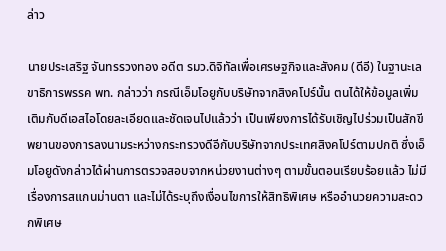ล่าว

นายประเสริฐ จันทรรวงทอง อดีต รมว.ดิจิทัลเพื่อเศรษฐกิจและสังคม (ดีอี) ในฐานะเลขาธิการพรรค พท. กล่าวว่า กรณีเอ็มโอยูกับบริษัทจากสิงคโปร์นั้น ตนได้ให้ข้อมูลเพิ่มเติมกับดีเอสไอโดยละเอียดและชัดเจนไปแล้วว่า เป็นเพียงการได้รับเชิญไปร่วมเป็นสักขีพยานของการลงนามระหว่างกระทรวงดีอีกับบริษัทจากประเทศสิงคโปร์ตามปกติ ซึ่งเอ็มโอยูดังกล่าวได้ผ่านการตรวจสอบจากหน่วยงานต่างๆ ตามขั้นตอนเรียบร้อยแล้ว ไม่มีเรื่องการสแกนม่านตา และไม่ได้ระบุถึงเงื่อนไขการให้สิทธิพิเศษ หรืออำนวยความสะดวกพิเศษ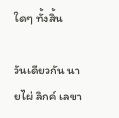ใดๆ ทั้งสิ้น

วันเดียวกัน นายไผ่ ลิกค์ เลขา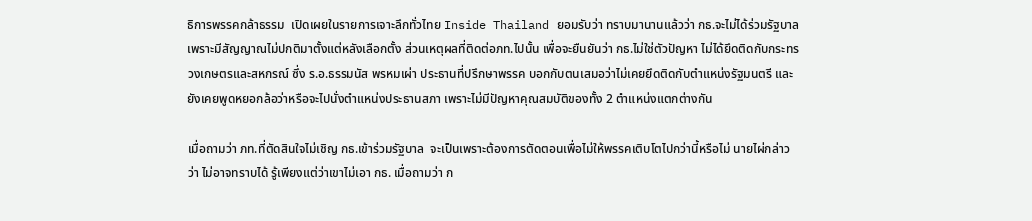ธิการพรรคกล้าธรรม  เปิดเผยในรายการเจาะลึกทั่วไทย Inside Thailand ยอมรับว่า ทราบมานานแล้วว่า กธ.จะไม่ได้ร่วมรัฐบาล เพราะมีสัญญาณไม่ปกติมาตั้งแต่หลังเลือกตั้ง ส่วนเหตุผลที่ติดต่อภท.ไปนั้น เพื่อจะยืนยันว่า กธ.ไม่ใช่ตัวปัญหา ไม่ได้ยึดติดกับกระทรวงเกษตรและสหกรณ์ ซึ่ง ร.อ.ธรรมนัส พรหมเผ่า ประธานที่ปรึกษาพรรค บอกกับตนเสมอว่าไม่เคยยึดติดกับตำแหน่งรัฐมนตรี และยังเคยพูดหยอกล้อว่าหรือจะไปนั่งตำแหน่งประธานสภา เพราะไม่มีปัญหาคุณสมบัติของทั้ง 2 ตำแหน่งแตกต่างกัน

เมื่อถามว่า ภท.ที่ตัดสินใจไม่เชิญ กธ.เข้าร่วมรัฐบาล  จะเป็นเพราะต้องการตัดตอนเพื่อไม่ให้พรรคเติบโตไปกว่านี้หรือไม่ นายไผ่กล่าวว่า ไม่อาจทราบได้ รู้เพียงแต่ว่าเขาไม่เอา กธ. เมื่อถามว่า ก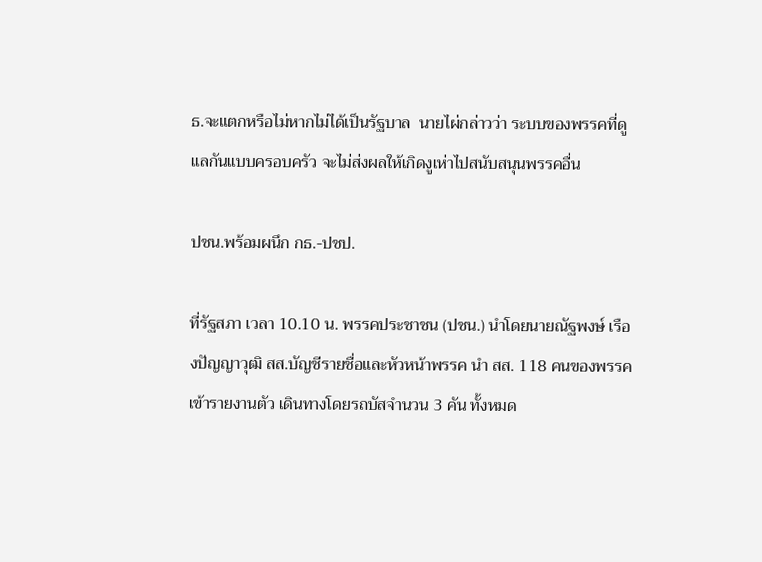ธ.จะแตกหรือไม่หากไม่ได้เป็นรัฐบาล  นายไผ่กล่าวว่า ระบบของพรรคที่ดูแลกันแบบครอบครัว จะไม่ส่งผลให้เกิดงูเห่าไปสนับสนุนพรรคอื่น

ปชน.พร้อมผนึก กธ.-ปชป.

ที่รัฐสภา เวลา 10.10 น. พรรคประชาชน (ปชน.) นำโดยนายณัฐพงษ์ เรืองปัญญาวุฒิ สส.บัญชีรายชื่อและหัวหน้าพรรค นำ สส. 118 คนของพรรคเข้ารายงานตัว เดินทางโดยรถบัสจำนวน 3 คัน ทั้งหมด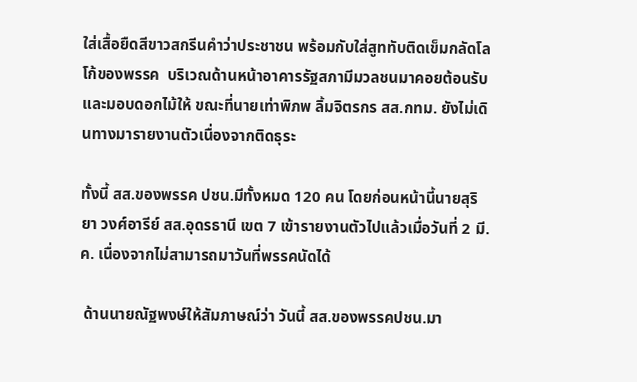ใส่เสื้อยืดสีขาวสกรีนคำว่าประชาชน พร้อมกับใส่สูททับติดเข็มกลัดโลโก้ของพรรค  บริเวณด้านหน้าอาคารรัฐสภามีมวลชนมาคอยต้อนรับและมอบดอกไม้ให้ ขณะที่นายเท่าพิภพ ลิ้มจิตรกร สส.กทม. ยังไม่เดินทางมารายงานตัวเนื่องจากติดธุระ

ทั้งนี้ สส.ของพรรค ปชน.มีทั้งหมด 120 คน โดยก่อนหน้านี้นายสุริยา วงศ์อารีย์ สส.อุดรธานี เขต 7 เข้ารายงานตัวไปแล้วเมื่อวันที่ 2 มี.ค. เนื่องจากไม่สามารถมาวันที่พรรคนัดได้

 ด้านนายณัฐพงษ์ให้สัมภาษณ์ว่า วันนี้ สส.ของพรรคปชน.มา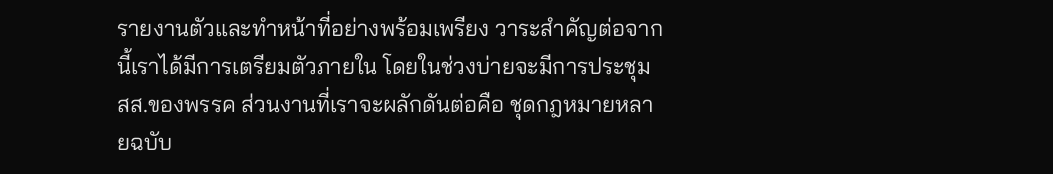รายงานตัวและทำหน้าที่อย่างพร้อมเพรียง วาระสำคัญต่อจากนี้เราได้มีการเตรียมตัวภายใน โดยในช่วงบ่ายจะมีการประชุม สส.ของพรรค ส่วนงานที่เราจะผลักดันต่อคือ ชุดกฎหมายหลายฉบับ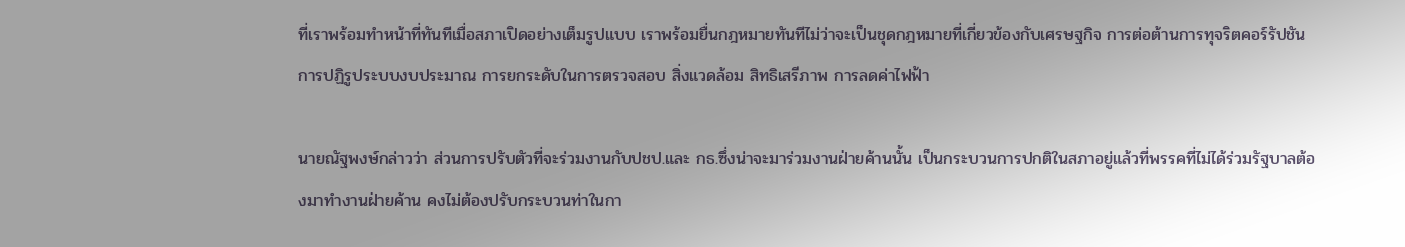ที่เราพร้อมทำหน้าที่ทันทีเมื่อสภาเปิดอย่างเต็มรูปแบบ เราพร้อมยื่นกฎหมายทันทีไม่ว่าจะเป็นชุดกฎหมายที่เกี่ยวข้องกับเศรษฐกิจ การต่อต้านการทุจริตคอร์รัปชัน การปฏิรูประบบงบประมาณ การยกระดับในการตรวจสอบ สิ่งแวดล้อม สิทธิเสรีภาพ การลดค่าไฟฟ้า

นายณัฐพงษ์กล่าวว่า ส่วนการปรับตัวที่จะร่วมงานกับปชป.และ กธ.ซึ่งน่าจะมาร่วมงานฝ่ายค้านนั้น เป็นกระบวนการปกติในสภาอยู่แล้วที่พรรคที่ไม่ได้ร่วมรัฐบาลต้องมาทำงานฝ่ายค้าน คงไม่ต้องปรับกระบวนท่าในกา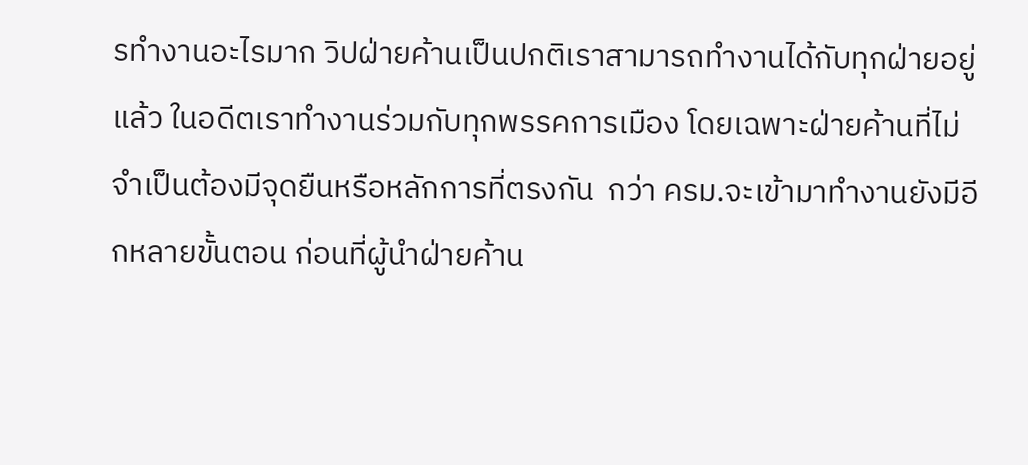รทำงานอะไรมาก วิปฝ่ายค้านเป็นปกติเราสามารถทำงานได้กับทุกฝ่ายอยู่แล้ว ในอดีตเราทำงานร่วมกับทุกพรรคการเมือง โดยเฉพาะฝ่ายค้านที่ไม่จำเป็นต้องมีจุดยืนหรือหลักการที่ตรงกัน  กว่า ครม.จะเข้ามาทำงานยังมีอีกหลายขั้นตอน ก่อนที่ผู้นำฝ่ายค้าน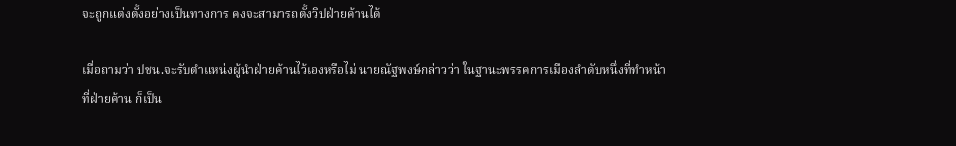จะถูกแต่งตั้งอย่างเป็นทางการ คงจะสามารถตั้งวิปฝ่ายค้านได้

เมื่อถามว่า ปชน.จะรับตำแหน่งผู้นำฝ่ายค้านไว้เองหรือไม่ นายณัฐพงษ์กล่าวว่า ในฐานะพรรคการเมืองลำดับหนึ่งที่ทำหน้าที่ฝ่ายค้าน ก็เป็น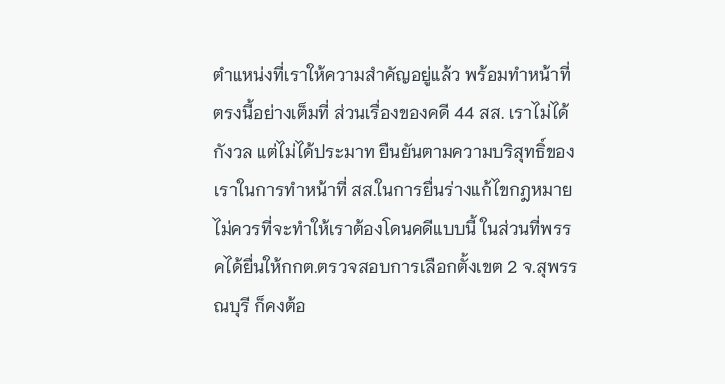ตำแหน่งที่เราให้ความสำคัญอยู่แล้ว พร้อมทำหน้าที่ตรงนี้อย่างเต็มที่ ส่วนเรื่องของคดี 44 สส. เราไม่ได้กังวล แต่ไม่ได้ประมาท ยืนยันตามความบริสุทธิ์ของเราในการทำหน้าที่ สส.ในการยื่นร่างแก้ไขกฎหมาย ไม่ควรที่จะทำให้เราต้องโดนคดีแบบนี้ ในส่วนที่พรรคได้ยื่นให้กกต.ตรวจสอบการเลือกตั้งเขต 2 จ.สุพรรณบุรี ก็คงต้อ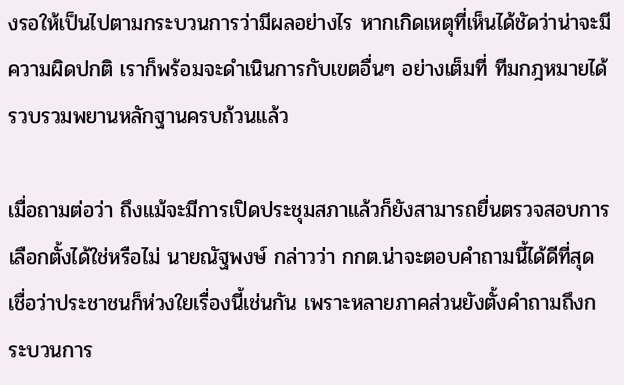งรอให้เป็นไปตามกระบวนการว่ามีผลอย่างไร หากเกิดเหตุที่เห็นได้ชัดว่าน่าจะมีความผิดปกติ เราก็พร้อมจะดำเนินการกับเขตอื่นๆ อย่างเต็มที่ ทีมกฎหมายได้รวบรวมพยานหลักฐานครบถ้วนแล้ว

เมื่อถามต่อว่า ถึงแม้จะมีการเปิดประชุมสภาแล้วก็ยังสามารถยื่นตรวจสอบการเลือกตั้งได้ใช่หรือไม่ นายณัฐพงษ์ กล่าวว่า กกต.น่าจะตอบคำถามนี้ได้ดีที่สุด เชื่อว่าประชาชนก็ห่วงใยเรื่องนี้เช่นกัน เพราะหลายภาคส่วนยังตั้งคำถามถึงกระบวนการ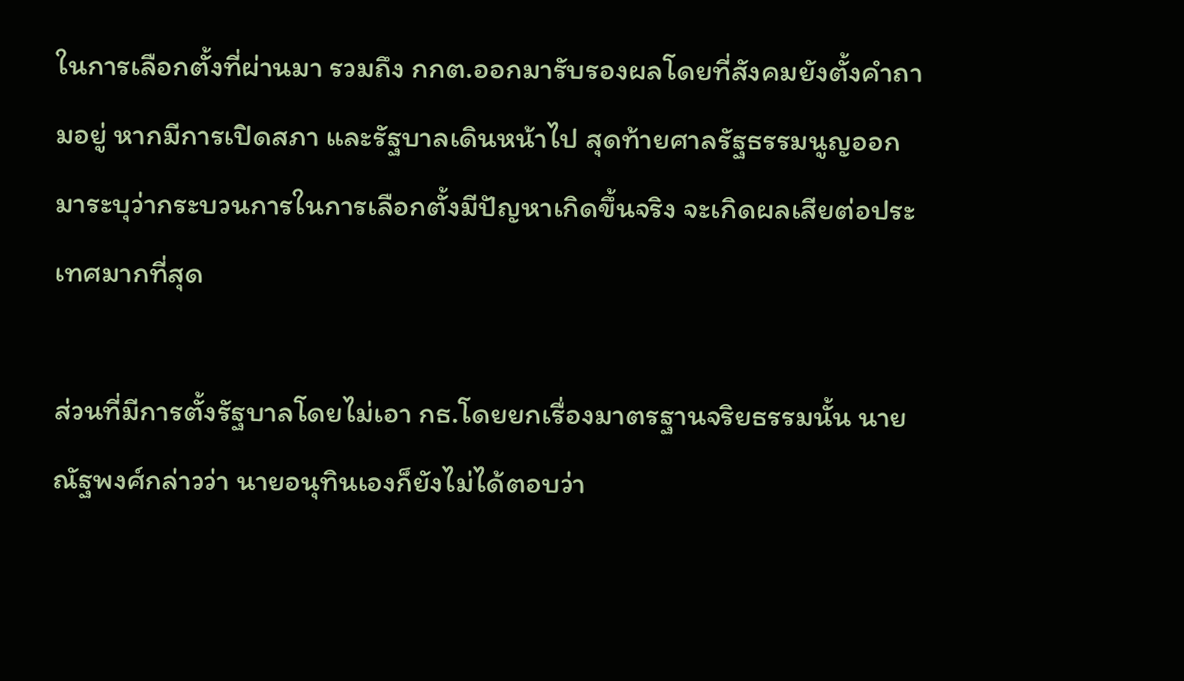ในการเลือกตั้งที่ผ่านมา รวมถึง กกต.ออกมารับรองผลโดยที่สังคมยังตั้งคำถามอยู่ หากมีการเปิดสภา และรัฐบาลเดินหน้าไป สุดท้ายศาลรัฐธรรมนูญออกมาระบุว่ากระบวนการในการเลือกตั้งมีปัญหาเกิดขึ้นจริง จะเกิดผลเสียต่อประเทศมากที่สุด

ส่วนที่มีการตั้งรัฐบาลโดยไม่เอา กธ.โดยยกเรื่องมาตรฐานจริยธรรมนั้น นายณัฐพงศ์กล่าวว่า นายอนุทินเองก็ยังไม่ได้ตอบว่า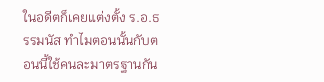ในอดีตก็เคยแต่งตั้ง ร.อ.ธรรมนัส ทำไมตอนนั้นกับตอนนี้ใช้คนละมาตรฐานกัน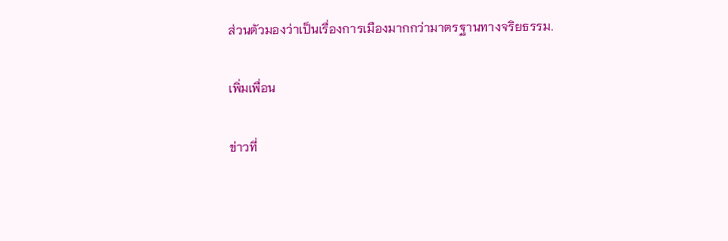ส่วนตัวมองว่าเป็นเรื่องการเมืองมากกว่ามาตรฐานทางจริยธรรม.

เพิ่มเพื่อน

ข่าวที่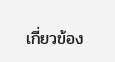เกี่ยวข้อง